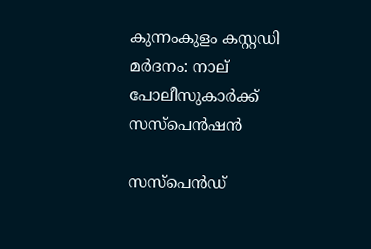കുന്നംകുളം കസ്റ്റഡി മര്‍ദനം: നാല് പോലീസുകാര്‍ക്ക് സസ്‌പെന്‍ഷന്‍

സസ്‌പെന്‍ഡ്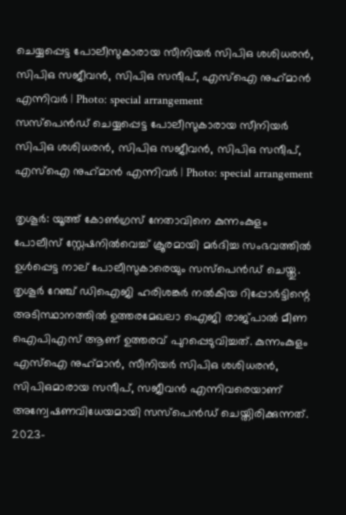ചെയ്യപ്പെട്ട പോലീസുകാരായ സീനിയര്‍ സിപിഒ ശശിധരന്‍, സിപിഒ സജീവന്‍, സിപിഒ സന്ദീപ്, എസ്ഐ നുഹ്‌മാന്‍ എന്നിവർ | Photo: special arrangement
സസ്‌പെന്‍ഡ് ചെയ്യപ്പെട്ട പോലീസുകാരായ സീനിയര്‍ സിപിഒ ശശിധരന്‍, സിപിഒ സജീവന്‍, സിപിഒ സന്ദീപ്, എസ്ഐ നുഹ്‌മാന്‍ എന്നിവർ | Photo: special arrangement

തൃശൂര്‍: യൂത്ത് കോണ്‍ഗ്രസ് നേതാവിനെ കുന്നംകുളം പോലീസ് സ്റ്റേഷനില്‍വെച്ച് ക്രൂരമായി മര്‍ദിച്ച സംഭവത്തില്‍ ഉള്‍പ്പെട്ട നാല് പോലീസുകാരെയും സസ്‌പെന്‍ഡ് ചെയ്തു. തൃശൂര്‍ റേഞ്ച് ഡിഐജി ഹരിശങ്കര്‍ നല്‍കിയ റിപ്പോര്‍ട്ടിന്റെ അടിസ്ഥാനത്തില്‍ ഉത്തരമേഖലാ ഐജി രാജ്പാല്‍ മീണ ഐപിഎസ് ആണ് ഉത്തരവ് പുറപ്പെടുവിച്ചത്. കുന്നംകുളം എസ്ഐ നുഹ്‌മാന്‍, സീനിയര്‍ സിപിഒ ശശിധരന്‍, സിപിഒമാരായ സന്ദീപ്, സജീവന്‍ എന്നിവരെയാണ് അന്വേഷണവിധേയമായി സസ്‌പെന്‍ഡ് ചെയ്തിരിക്കുന്നത്. 2023-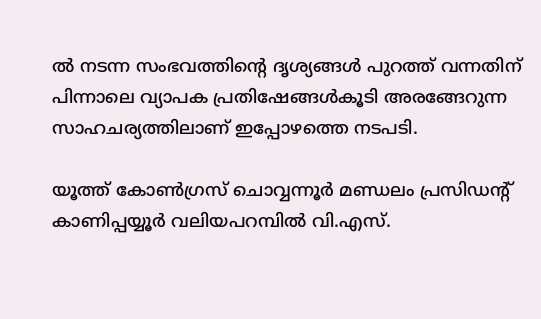ല്‍ നടന്ന സംഭവത്തിന്റെ ദൃശ്യങ്ങള്‍ പുറത്ത് വന്നതിന് പിന്നാലെ വ്യാപക പ്രതിഷേങ്ങള്‍കൂടി അരങ്ങേറുന്ന സാഹചര്യത്തിലാണ് ഇപ്പോഴത്തെ നടപടി.

യൂത്ത് കോണ്‍ഗ്രസ് ചൊവ്വന്നൂര്‍ മണ്ഡലം പ്രസിഡന്റ് കാണിപ്പയ്യൂര്‍ വലിയപറമ്പില്‍ വി.എസ്.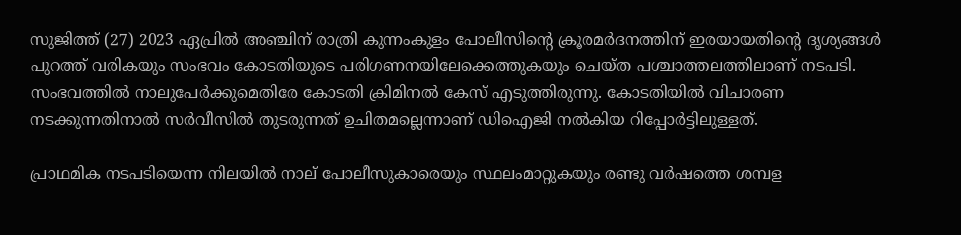സുജിത്ത് (27) 2023 ഏപ്രില്‍ അഞ്ചിന് രാത്രി കുന്നംകുളം പോലീസിന്റെ ക്രൂരമര്‍ദനത്തിന് ഇരയായതിന്റെ ദൃശ്യങ്ങള്‍ പുറത്ത് വരികയും സംഭവം കോടതിയുടെ പരിഗണനയിലേക്കെത്തുകയും ചെയ്ത പശ്ചാത്തലത്തിലാണ് നടപടി. സംഭവത്തില്‍ നാലുപേര്‍ക്കുമെതിരേ കോടതി ക്രിമിനല്‍ കേസ് എടുത്തിരുന്നു. കോടതിയില്‍ വിചാരണ നടക്കുന്നതിനാല്‍ സര്‍വീസില്‍ തുടരുന്നത് ഉചിതമല്ലെന്നാണ് ഡിഐജി നല്‍കിയ റിപ്പോര്‍ട്ടിലുള്ളത്.

പ്രാഥമിക നടപടിയെന്ന നിലയില്‍ നാല് പോലീസുകാരെയും സ്ഥലംമാറ്റുകയും രണ്ടു വര്‍ഷത്തെ ശമ്പള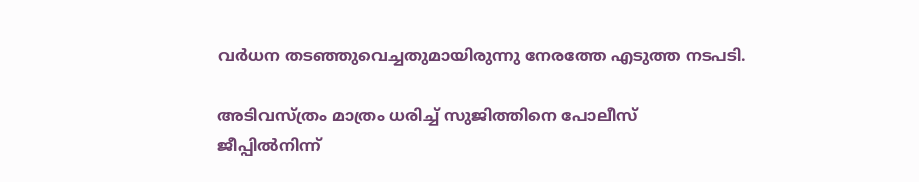വര്‍ധന തടഞ്ഞുവെച്ചതുമായിരുന്നു നേരത്തേ എടുത്ത നടപടി.

അടിവസ്ത്രം മാത്രം ധരിച്ച് സുജിത്തിനെ പോലീസ് ജീപ്പില്‍നിന്ന്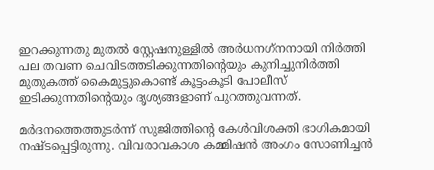ഇറക്കുന്നതു മുതല്‍ സ്റ്റേഷനുള്ളില്‍ അര്‍ധനഗ്‌നനായി നിര്‍ത്തി പല തവണ ചെവിടത്തടിക്കുന്നതിന്റെയും കുനിച്ചുനിര്‍ത്തി മുതുകത്ത് കൈമുട്ടുകൊണ്ട് കൂട്ടംകൂടി പോലീസ് ഇടിക്കുന്നതിന്റെയും ദൃശ്യങ്ങളാണ് പുറത്തുവന്നത്.

മര്‍ദനത്തെത്തുടര്‍ന്ന് സുജിത്തിന്റെ കേള്‍വിശക്തി ഭാഗികമായി നഷ്ടപ്പെട്ടിരുന്നു. വിവരാവകാശ കമ്മിഷന്‍ അംഗം സോണിച്ചന്‍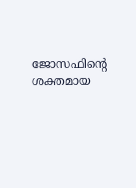ജോസഫിന്റെ ശക്തമായ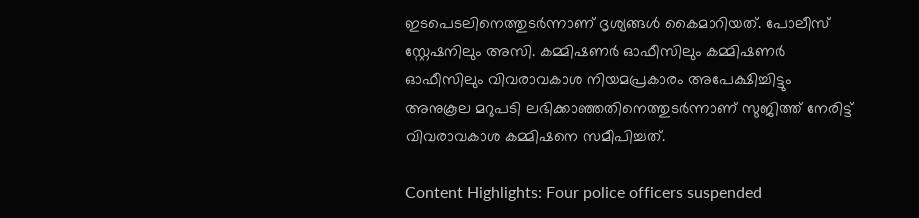ഇടപെടലിനെത്തുടര്‍ന്നാണ് ദൃശ്യങ്ങള്‍ കൈമാറിയത്. പോലീസ് സ്റ്റേഷനിലും അസി. കമ്മിഷണര്‍ ഓഫീസിലും കമ്മിഷണര്‍ ഓഫീസിലും വിവരാവകാശ നിയമപ്രകാരം അപേക്ഷിച്ചിട്ടും അനുകൂല മറുപടി ലഭിക്കാഞ്ഞതിനെത്തുടര്‍ന്നാണ് സുജിത്ത് നേരിട്ട് വിവരാവകാശ കമ്മിഷനെ സമീപിച്ചത്.

Content Highlights: Four police officers suspended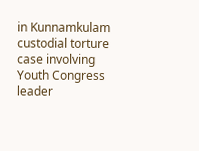in Kunnamkulam custodial torture case involving Youth Congress leader